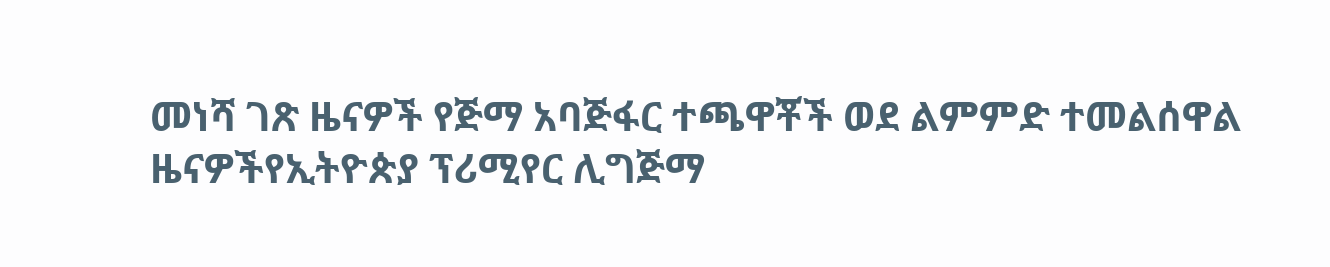መነሻ ገጽ ዜናዎች የጅማ አባጅፋር ተጫዋቾች ወደ ልምምድ ተመልሰዋል
ዜናዎችየኢትዮጵያ ፕሪሚየር ሊግጅማ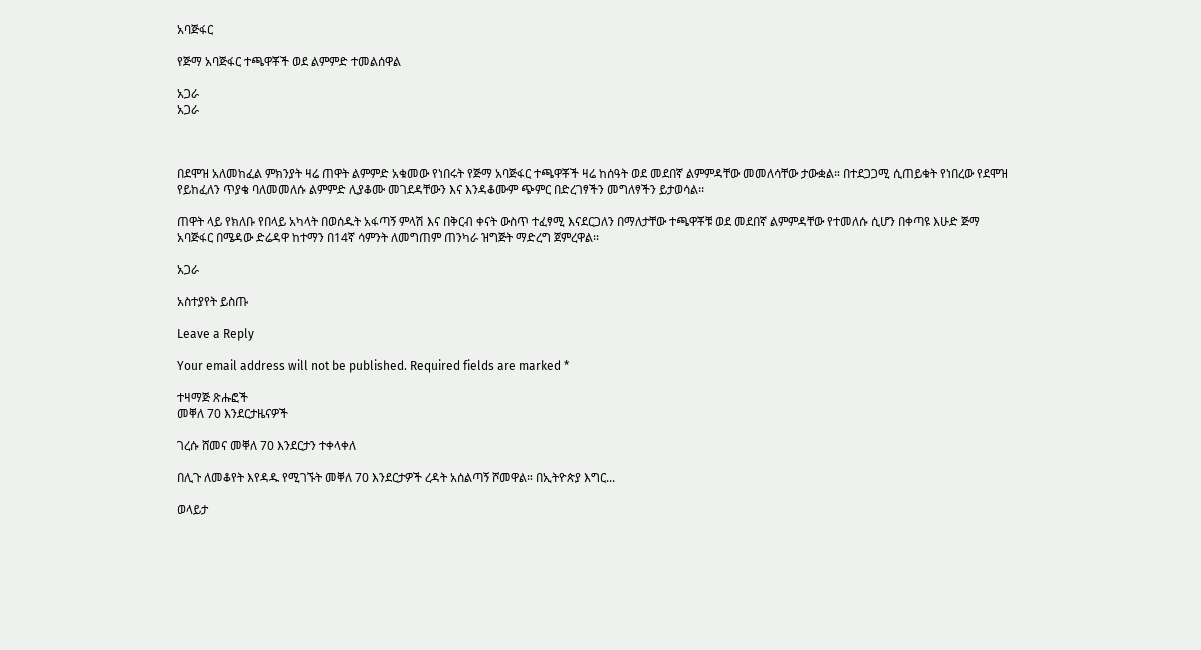አባጅፋር

የጅማ አባጅፋር ተጫዋቾች ወደ ልምምድ ተመልሰዋል

አጋራ
አጋራ



በደሞዝ አለመከፈል ምክንያት ዛሬ ጠዋት ልምምድ አቁመው የነበሩት የጅማ አባጅፋር ተጫዋቾች ዛሬ ከሰዓት ወደ መደበኛ ልምምዳቸው መመለሳቸው ታውቋል። በተደጋጋሚ ሲጠይቁት የነበረው የደሞዝ የይከፈለን ጥያቄ ባለመመለሱ ልምምድ ሊያቆሙ መገደዳቸውን እና እንዳቆሙም ጭምር በድረገፃችን መግለፃችን ይታወሳል፡፡

ጠዋት ላይ የክለቡ የበላይ አካላት በወሰዱት አፋጣኝ ምላሽ እና በቅርብ ቀናት ውስጥ ተፈፃሚ እናደርጋለን በማለታቸው ተጫዋቾቹ ወደ መደበኛ ልምምዳቸው የተመለሱ ሲሆን በቀጣዩ እሁድ ጅማ አባጅፋር በሜዳው ድሬዳዋ ከተማን በ14ኛ ሳምንት ለመግጠም ጠንካራ ዝግጅት ማድረግ ጀምረዋል፡፡

አጋራ

አስተያየት ይስጡ

Leave a Reply

Your email address will not be published. Required fields are marked *

ተዛማጅ ጽሑፎች
መቐለ 70 እንደርታዜናዎች

ገረሱ ሸመና መቐለ 70 እንደርታን ተቀላቀለ

በሊጉ ለመቆየት እየዳዱ የሚገኙት መቐለ 70 እንደርታዎች ረዳት አሰልጣኝ ሾመዋል። በኢትዮጵያ እግር...

ወላይታ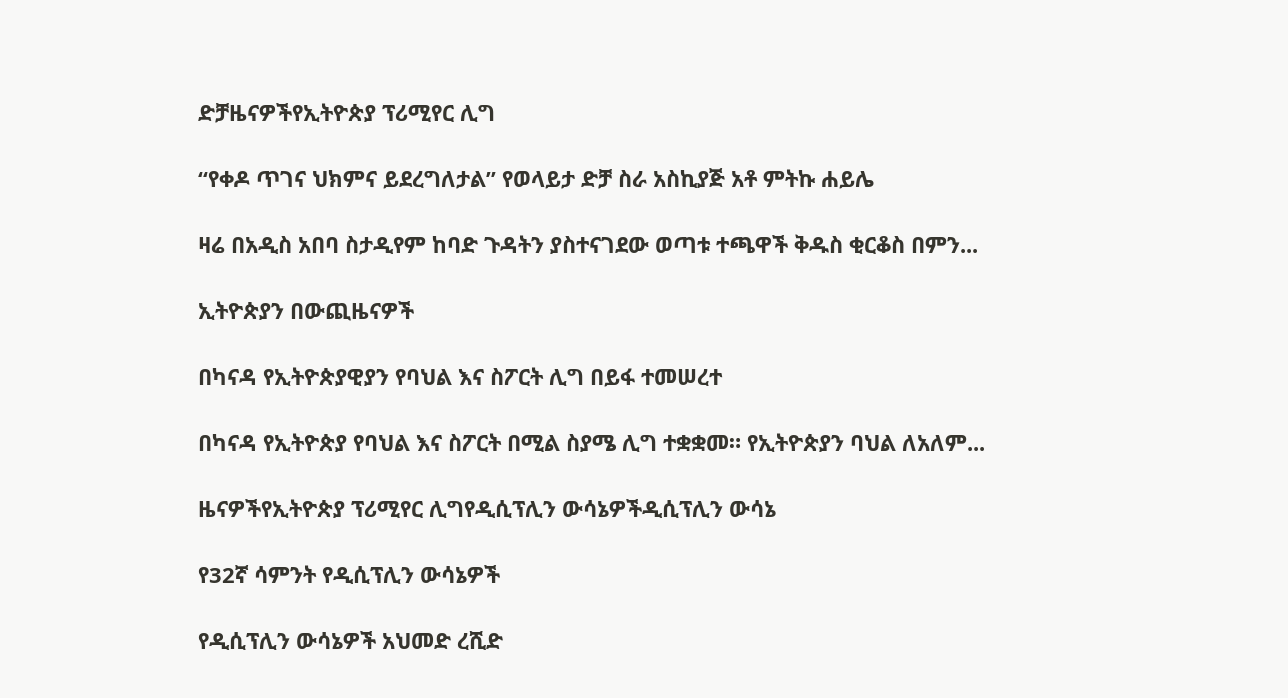ድቻዜናዎችየኢትዮጵያ ፕሪሚየር ሊግ

“የቀዶ ጥገና ህክምና ይደረግለታል” የወላይታ ድቻ ስራ አስኪያጅ አቶ ምትኩ ሐይሌ

ዛሬ በአዲስ አበባ ስታዲየም ከባድ ጉዳትን ያስተናገደው ወጣቱ ተጫዋች ቅዱስ ቂርቆስ በምን...

ኢትዮጵያን በውጪዜናዎች

በካናዳ የኢትዮጵያዊያን የባህል እና ስፖርት ሊግ በይፋ ተመሠረተ

በካናዳ የኢትዮጵያ የባህል እና ስፖርት በሚል ስያሜ ሊግ ተቋቋመ። የኢትዮጵያን ባህል ለአለም...

ዜናዎችየኢትዮጵያ ፕሪሚየር ሊግየዲሲፕሊን ውሳኔዎችዲሲፕሊን ውሳኔ

የ32ኛ ሳምንት የዲሲፕሊን ውሳኔዎች

የዲሲፕሊን ውሳኔዎች አህመድ ረሺድ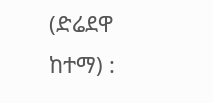(ድሬደዋ ከተማ) :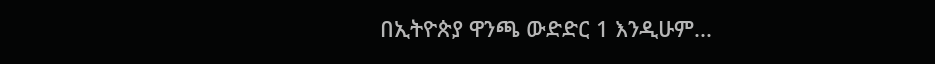በኢትዮጵያ ዋንጫ ውድድር 1 እንዲሁም...